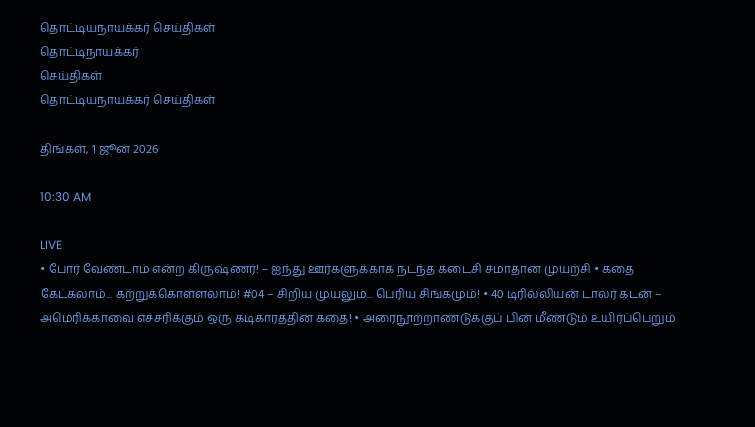தொட்டியநாயக்கர் செய்திகள்
தொட்டிநாயக்கர்
செய்திகள்
தொட்டியநாயக்கர் செய்திகள்

திங்கள், 1 ஜூன் 2026

10:30 AM

LIVE
• போர் வேண்டாம் என்ற கிருஷ்ணர்! – ஐந்து ஊர்களுக்காக நடந்த கடைசி சமாதான முயற்சி • கதை கேட்கலாம்... கற்றுக்கொள்ளலாம்! #04 – சிறிய முயலும்... பெரிய சிங்கமும்! • 40 டிரில்லியன் டாலர் கடன் – அமெரிக்காவை எச்சரிக்கும் ஒரு கடிகாரத்தின் கதை! • அரைநூற்றாண்டுக்குப் பின் மீண்டும் உயிர்ப்பெறும்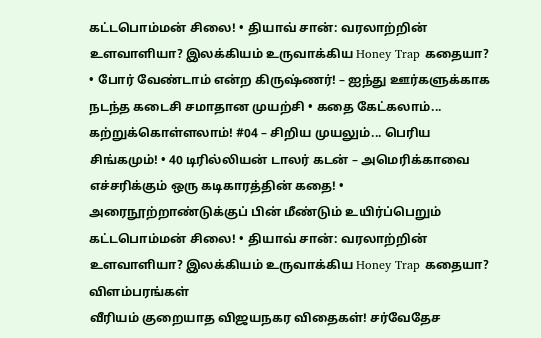கட்டபொம்மன் சிலை! • தியாவ் சான்: வரலாற்றின் உளவாளியா? இலக்கியம் உருவாக்கிய Honey Trap கதையா? • போர் வேண்டாம் என்ற கிருஷ்ணர்! – ஐந்து ஊர்களுக்காக நடந்த கடைசி சமாதான முயற்சி • கதை கேட்கலாம்... கற்றுக்கொள்ளலாம்! #04 – சிறிய முயலும்... பெரிய சிங்கமும்! • 40 டிரில்லியன் டாலர் கடன் – அமெரிக்காவை எச்சரிக்கும் ஒரு கடிகாரத்தின் கதை! • அரைநூற்றாண்டுக்குப் பின் மீண்டும் உயிர்ப்பெறும் கட்டபொம்மன் சிலை! • தியாவ் சான்: வரலாற்றின் உளவாளியா? இலக்கியம் உருவாக்கிய Honey Trap கதையா?
விளம்பரங்கள்
வீரியம் குறையாத விஜயநகர விதைகள்! சர்வேதேச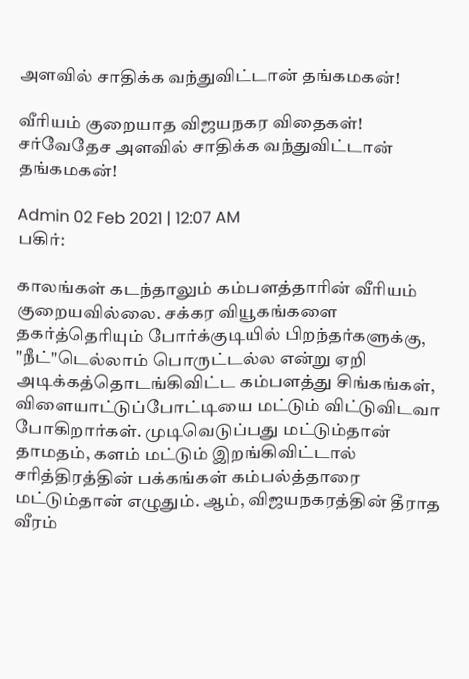அளவில் சாதிக்க வந்துவிட்டான் தங்கமகன்!

வீரியம் குறையாத விஜயநகர விதைகள்! சர்வேதேச அளவில் சாதிக்க வந்துவிட்டான் தங்கமகன்!

Admin 02 Feb 2021 | 12:07 AM
பகிர்:

காலங்கள் கடந்தாலும் கம்பளத்தாரின் வீரியம் குறையவில்லை. சக்கர வியூகங்களை தகர்த்தெரியும் போர்க்குடியில் பிறந்தர்களுக்கு, "நீட்"டெல்லாம் பொருட்டல்ல என்று ஏறி அடிக்கத்தொடங்கிவிட்ட கம்பளத்து சிங்கங்கள், விளையாட்டுப்போட்டியை மட்டும் விட்டுவிடவா போகிறார்கள். முடிவெடுப்பது மட்டும்தான் தாமதம், களம் மட்டும் இறங்கிவிட்டால் சரித்திரத்தின் பக்கங்கள் கம்பல்த்தாரை மட்டும்தான் எழுதும். ஆம், விஜயநகரத்தின் தீராத வீரம்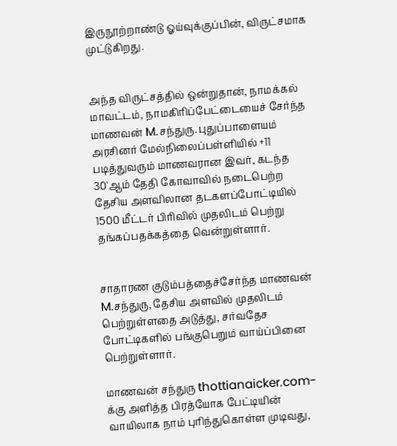இருநூற்றாண்டு ஓய்வுக்குப்பின், விருட்சமாக முட்டுகிறது.


அந்த விருட்சத்தில் ஒன்றுதான், நாமக்கல் மாவட்டம், நாமகிரிப்பேட்டையைச் சேர்ந்த மாணவன் M.சந்துரு. புதுப்பாளையம் அரசினர் மேல்நிலைப்பள்ளியில் +11 படித்துவரும் மாணவரான இவர், கடந்த 30'ஆம் தேதி கோவாவில் நடைபெற்ற தேசிய அளவிலான தடகளப்போட்டியில் 1500 மீட்டர் பிரிவில் முதலிடம் பெற்று தங்கப்பதக்கத்தை வென்றுள்ளார்.


சாதாரண குடும்பத்தைச்சேர்ந்த மாணவன் M.சந்துரு, தேசிய அளவில் முதலிடம் பெற்றுள்ளதை அடுத்து, சர்வதேச போட்டிகளில் பங்குபெறும் வாய்ப்பினை பெற்றுள்ளார்.

மாணவன் சந்துரு thottianaicker.com-க்கு அளித்த பிரத்யோக பேட்டியின் வாயிலாக நாம் புரிந்துகொள்ள முடிவது,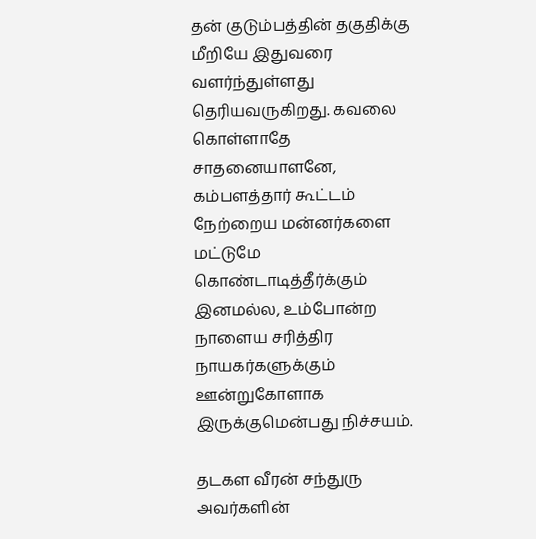தன் குடும்பத்தின் தகுதிக்கு மீறியே இதுவரை வளர்ந்துள்ளது தெரியவருகிறது. கவலை கொள்ளாதே சாதனையாளனே, கம்பளத்தார் கூட்டம் நேற்றைய மன்னர்களை மட்டுமே கொண்டாடித்தீர்க்கும் இனமல்ல, உம்போன்ற நாளைய சரித்திர நாயகர்களுக்கும் ஊன்றுகோளாக இருக்குமென்பது நிச்சயம்.

தடகள வீரன் சந்துரு அவர்களின்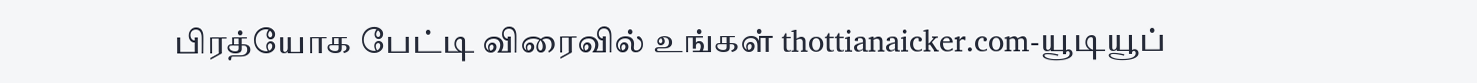பிரத்யோக பேட்டி விரைவில் உங்கள் thottianaicker.com-யூடியூப்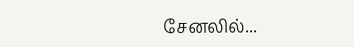சேனலில்...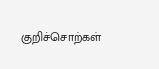குறிச்சொற்கள்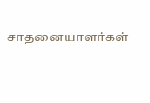சாதனையாளர்கள்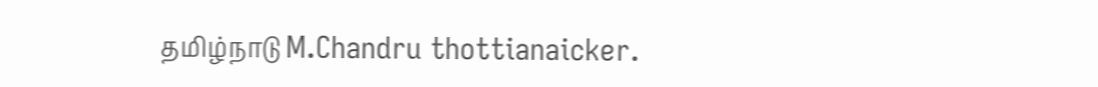தமிழ்நாடு M.Chandru thottianaicker.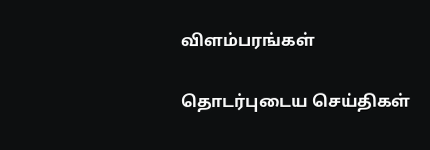விளம்பரங்கள்

தொடர்புடைய செய்திகள்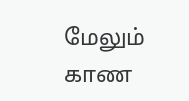மேலும் காண